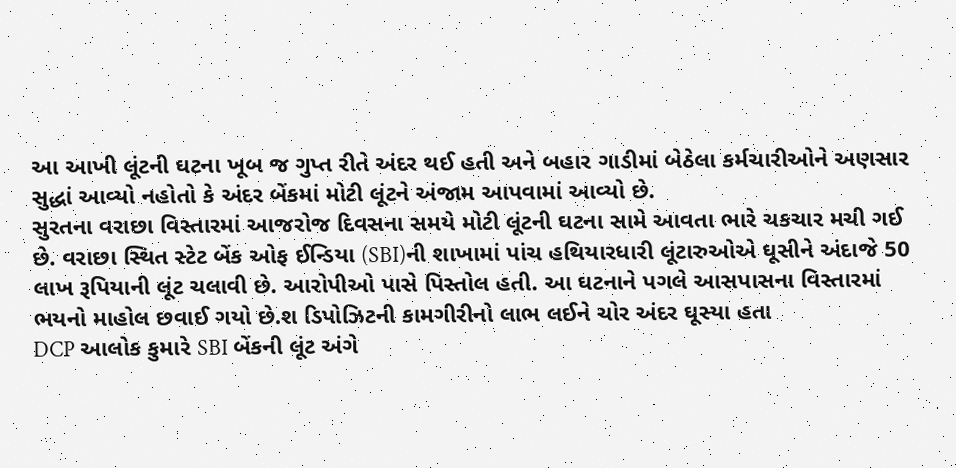આ આખી લૂંટની ઘટના ખૂબ જ ગુપ્ત રીતે અંદર થઈ હતી અને બહાર ગાડીમાં બેઠેલા કર્મચારીઓને અણસાર સુદ્ધાં આવ્યો નહોતો કે અંદર બેંકમાં મોટી લૂંટને અંજામ આપવામાં આવ્યો છે.
સુરતના વરાછા વિસ્તારમાં આજરોજ દિવસના સમયે મોટી લૂંટની ઘટના સામે આવતા ભારે ચકચાર મચી ગઈ છે. વરાછા સ્થિત સ્ટેટ બેંક ઓફ ઈન્ડિયા (SBI)ની શાખામાં પાંચ હથિયારધારી લૂંટારુઓએ ઘૂસીને અંદાજે 50 લાખ રૂપિયાની લૂંટ ચલાવી છે. આરોપીઓ પાસે પિસ્તોલ હતી. આ ઘટનાને પગલે આસપાસના વિસ્તારમાં ભયનો માહોલ છવાઈ ગયો છે.શ ડિપોઝિટની કામગીરીનો લાભ લઈને ચોર અંદર ઘૂસ્યા હતા
DCP આલોક કુમારે SBI બેંકની લૂંટ અંગે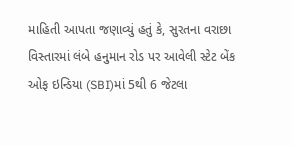માહિતી આપતા જણાવ્યું હતું કે, સુરતના વરાછા વિસ્તારમાં લંબે હનુમાન રોડ પર આવેલી સ્ટેટ બેંક ઓફ ઇન્ડિયા (SBI)માં 5થી 6 જેટલા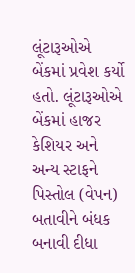લૂંટારૂઓએ બેંકમાં પ્રવેશ કર્યો હતો. લૂંટારૂઓએ બેંકમાં હાજર કેશિયર અને અન્ય સ્ટાફને પિસ્તોલ (વેપન) બતાવીને બંધક બનાવી દીધા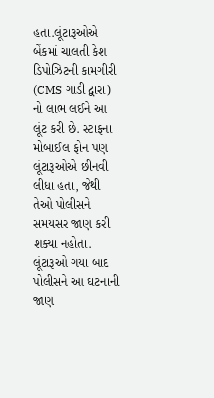હતા.લૂંટારૂઓએ બેંકમાં ચાલતી કેશ ડિપોઝિટની કામગીરી (CMS ગાડી દ્વારા) નો લાભ લઈને આ લૂંટ કરી છે. સ્ટાફના મોબાઈલ ફોન પણ લૂંટારૂઓએ છીનવી લીધા હતા, જેથી તેઓ પોલીસને સમયસર જાણ કરી શક્યા નહોતા. લૂંટારૂઓ ગયા બાદ પોલીસને આ ઘટનાની જાણ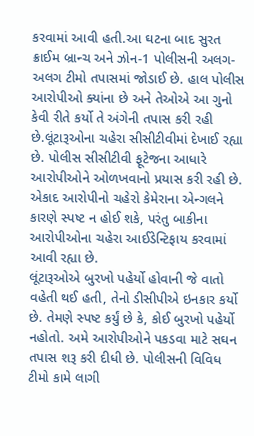કરવામાં આવી હતી.આ ઘટના બાદ સુરત ક્રાઈમ બ્રાન્ચ અને ઝોન-1 પોલીસની અલગ-અલગ ટીમો તપાસમાં જોડાઈ છે. હાલ પોલીસ આરોપીઓ ક્યાંના છે અને તેઓએ આ ગુનો કેવી રીતે કર્યો તે અંગેની તપાસ કરી રહી છે.લૂંટારૂઓના ચહેરા સીસીટીવીમાં દેખાઈ રહ્યા છે. પોલીસ સીસીટીવી ફૂટેજના આધારે આરોપીઓને ઓળખવાનો પ્રયાસ કરી રહી છે. એકાદ આરોપીનો ચહેરો કેમેરાના એન્ગલને કારણે સ્પષ્ટ ન હોઈ શકે, પરંતુ બાકીના આરોપીઓના ચહેરા આઈડેન્ટિફાય કરવામાં આવી રહ્યા છે.
લૂંટારૂઓએ બુરખો પહેર્યો હોવાની જે વાતો વહેતી થઈ હતી, તેનો ડીસીપીએ ઇનકાર કર્યો છે. તેમણે સ્પષ્ટ કર્યું છે કે, કોઈ બુરખો પહેર્યો નહોતો. અમે આરોપીઓને પકડવા માટે સઘન તપાસ શરૂ કરી દીધી છે. પોલીસની વિવિધ ટીમો કામે લાગી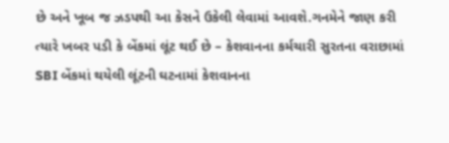છે અને ખૂબ જ ઝડપથી આ કેસને ઉકેલી લેવામાં આવશે.ગનમેને જાણ કરી ત્યારે ખબર પડી કે બેંકમાં લૂંટ થઈ છે – કેશવાનના કર્મચારી સુરતના વરાછામાં SBI બેંકમાં થયેલી લૂંટની ઘટનામાં કેશવાનના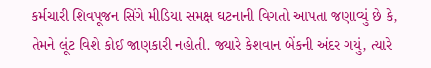કર્મચારી શિવપૂજન સિંગે મીડિયા સમક્ષ ઘટનાની વિગતો આપતા જણાવ્યું છે કે, તેમને લૂંટ વિશે કોઈ જાણકારી નહોતી. જ્યારે કેશવાન બેંકની અંદર ગયું, ત્યારે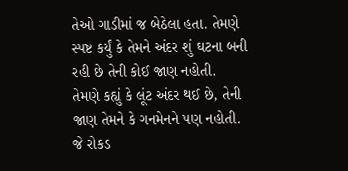તેઓ ગાડીમાં જ બેઠેલા હતા. તેમણે સ્પષ્ટ કર્યું કે તેમને અંદર શું ઘટના બની રહી છે તેની કોઈ જાણ નહોતી.
તેમણે કહ્યું કે લૂંટ અંદર થઈ છે, તેની જાણ તેમને કે ગનમેનને પણ નહોતી. જે રોકડ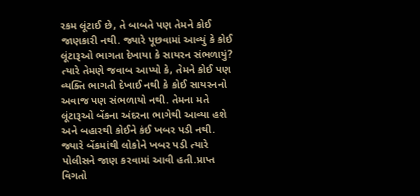રકમ લૂંટાઈ છે, તે બાબતે પણ તેમને કોઈ જાણકારી નથી. જ્યારે પૂછવામાં આવ્યું કે કોઈ લૂંટારૂઓ ભાગતા દેખાયા કે સાયરન સંભળાયું? ત્યારે તેમણે જવાબ આપ્યો કે, તેમને કોઈ પણ વ્યક્તિ ભાગતી દેખાઈ નથી કે કોઈ સાયરનનો અવાજ પણ સંભળાયો નથી. તેમના મતે લૂંટારૂઓ બેંકના અંદરના ભાગેથી આવ્યા હશે અને બહારથી કોઈને કંઈ ખબર પડી નથી. જ્યારે બેંકમાંથી લોકોને ખબર પડી ત્યારે પોલીસને જાણ કરવામાં આવી હતી.પ્રાપ્ત વિગતો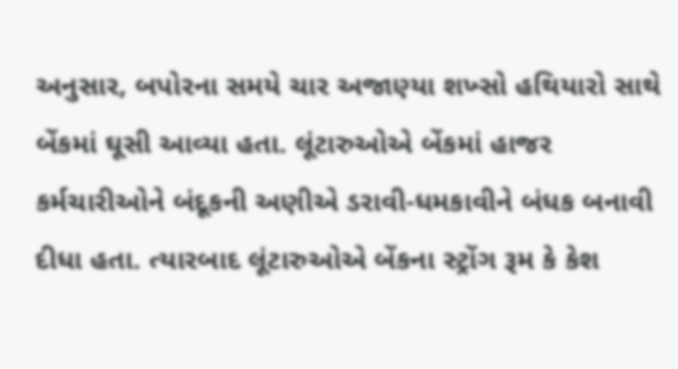અનુસાર, બપોરના સમયે ચાર અજાણ્યા શખ્સો હથિયારો સાથે બેંકમાં ઘૂસી આવ્યા હતા. લૂંટારુઓએ બેંકમાં હાજર કર્મચારીઓને બંદૂકની અણીએ ડરાવી-ધમકાવીને બંધક બનાવી દીધા હતા. ત્યારબાદ લૂંટારુઓએ બેંકના સ્ટ્રોંગ રૂમ કે કેશ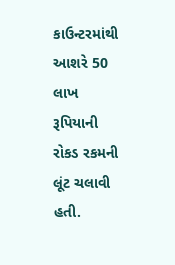કાઉન્ટરમાંથી આશરે 50 લાખ રૂપિયાની રોકડ રકમની લૂંટ ચલાવી હતી.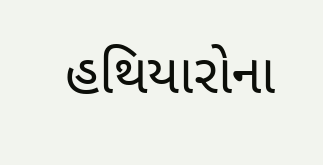હથિયારોના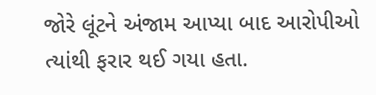જોરે લૂંટને અંજામ આપ્યા બાદ આરોપીઓ ત્યાંથી ફરાર થઈ ગયા હતા.